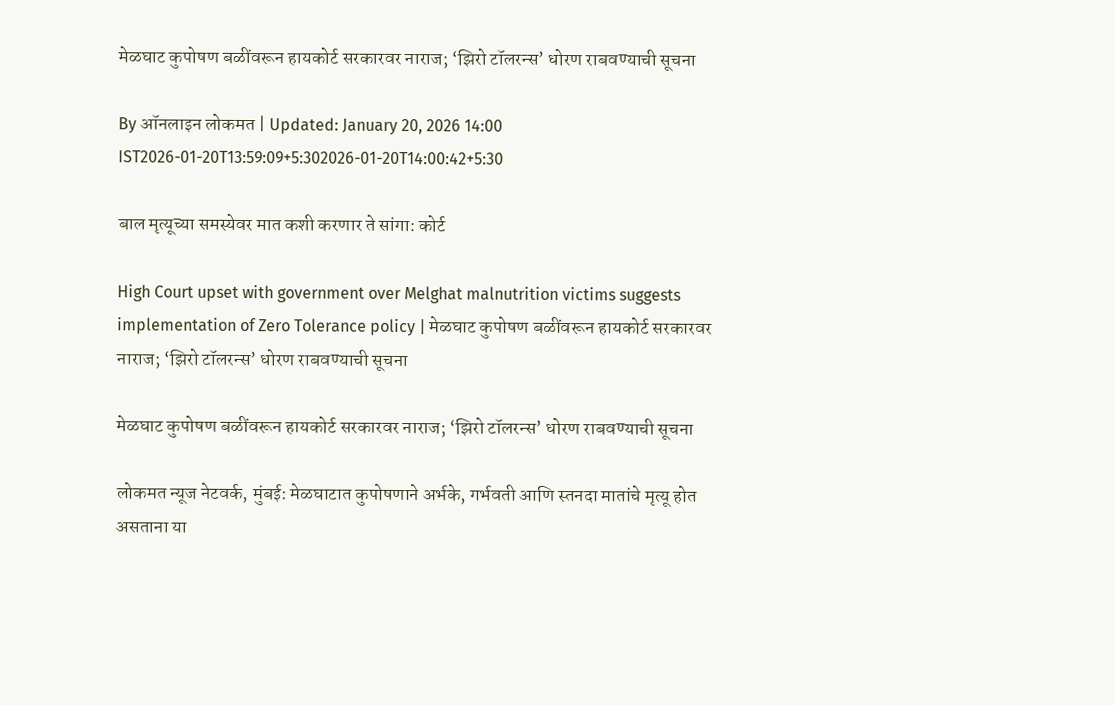मेळघाट कुपोषण बळींवरून हायकोर्ट सरकारवर नाराज; ‘झिरो टॉलरन्स’ धोरण राबवण्याची सूचना

By ऑनलाइन लोकमत | Updated: January 20, 2026 14:00 IST2026-01-20T13:59:09+5:302026-01-20T14:00:42+5:30

बाल मृत्यूच्या समस्येवर मात कशी करणार ते सांगा: कोर्ट

High Court upset with government over Melghat malnutrition victims suggests implementation of Zero Tolerance policy | मेळघाट कुपोषण बळींवरून हायकोर्ट सरकारवर नाराज; ‘झिरो टॉलरन्स’ धोरण राबवण्याची सूचना

मेळघाट कुपोषण बळींवरून हायकोर्ट सरकारवर नाराज; ‘झिरो टॉलरन्स’ धोरण राबवण्याची सूचना

लोकमत न्यूज नेटवर्क, मुंबई: मेळघाटात कुपोषणाने अर्भके, गर्भवती आणि स्तनदा मातांचे मृत्यू होत असताना या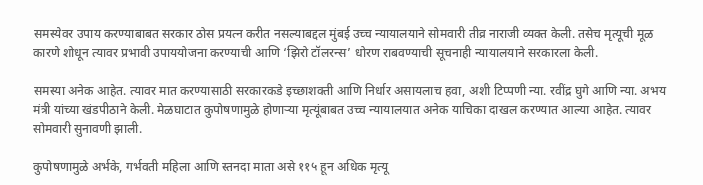समस्येवर उपाय करण्याबाबत सरकार ठोस प्रयत्न करीत नसल्याबद्दल मुंबई उच्च न्यायालयाने सोमवारी तीव्र नाराजी व्यक्त केली. तसेच मृत्यूची मूळ कारणे शोधून त्यावर प्रभावी उपाययोजना करण्याची आणि ‘झिरो टॉलरन्स’ धोरण राबवण्याची सूचनाही न्यायालयाने सरकारला केली.

समस्या अनेक आहेत. त्यावर मात करण्यासाठी सरकारकडे इच्छाशक्ती आणि निर्धार असायलाच हवा, अशी टिप्पणी न्या. रवींद्र घुगे आणि न्या. अभय मंत्री यांच्या खंडपीठाने केली. मेळघाटात कुपोषणामुळे होणाऱ्या मृत्यूंबाबत उच्च न्यायालयात अनेक याचिका दाखल करण्यात आल्या आहेत. त्यावर सोमवारी सुनावणी झाली.

कुपोषणामुळे अर्भके, गर्भवती महिला आणि स्तनदा माता असे ११५ हून अधिक मृत्यू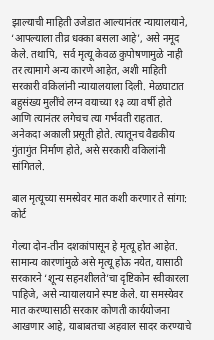झाल्याची माहिती उजेडात आल्यानंतर न्यायालयाने, ‘आपल्याला तीव्र धक्का बसला आहे’, असे नमूद केले. तथापि,  सर्व मृत्यू केवळ कुपोषणामुळे नाही तर त्यामागे अन्य कारणे आहेत, अशी माहिती सरकारी वकिलांनी न्यायालयाला दिली. मेळघाटात बहुसंख्य मुलींचे लग्न वयाच्या १३ व्या वर्षी होते आणि त्यानंतर लगेचच त्या गर्भवती राहतात. अनेकदा अकाली प्रसूती होते. त्यातूनच वैद्यकीय गुंतागुंत निर्माण होते, असे सरकारी वकिलांनी सांगितले.

बाल मृत्यूच्या समस्येवर मात कशी करणार ते सांगा: कोर्ट

गेल्या दोन-तीन दशकांपासून हे मृत्यू होत आहेत. सामान्य कारणांमुळे असे मृत्यू होऊ नयेत, यासाठी सरकारने ‘शून्य सहनशीलते’चा दृष्टिकोन स्वीकारला पाहिजे, असे न्यायालयाने स्पष्ट केले. या समस्येवर मात करण्यासाठी सरकार कोणती कार्ययोजना  आखणार आहे, याबाबतचा अहवाल सादर करण्याचे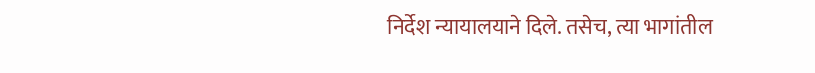निर्देश न्यायालयाने दिले. तसेच, त्या भागांतील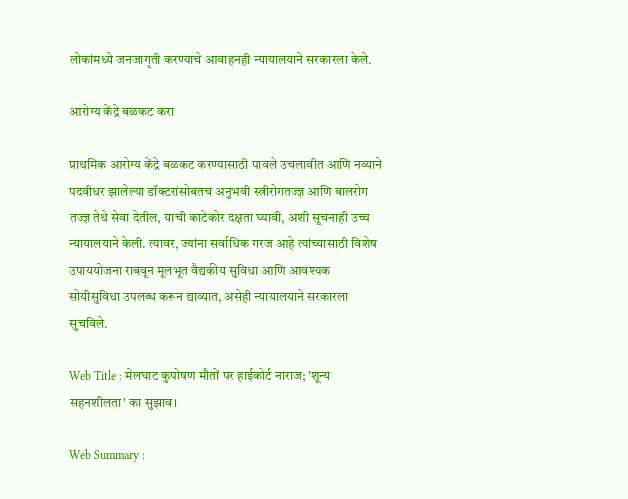लोकांमध्ये जनजागृती करण्याचे आवाहनही न्यायालयाने सरकारला केले.

आरोग्य केंद्रे बळकट करा

प्राथमिक आरोग्य केंद्रे बळकट करण्यासाठी पावले उचलावीत आणि नव्याने पदवीधर झालेल्या डॉक्टरांसोबतच अनुभवी स्त्रीरोगतज्ज्ञ आणि बालरोग तज्ज्ञ तेथे सेवा देतील, याची काटेकोर दक्षता घ्यावी, अशी सूचनाही उच्च न्यायालयाने केली. त्यावर, ज्यांना सर्वाधिक गरज आहे त्यांच्यासाठी विशेष उपाययोजना राबवून मूलभूत वैद्यकीय सुविधा आणि आवश्यक सोयीसुविधा उपलब्ध करून द्याव्यात, असेही न्यायालयाने सरकारला सुचविले.

Web Title : मेलघाट कुपोषण मौतों पर हाईकोर्ट नाराज; 'शून्य सहनशीलता' का सुझाव।

Web Summary :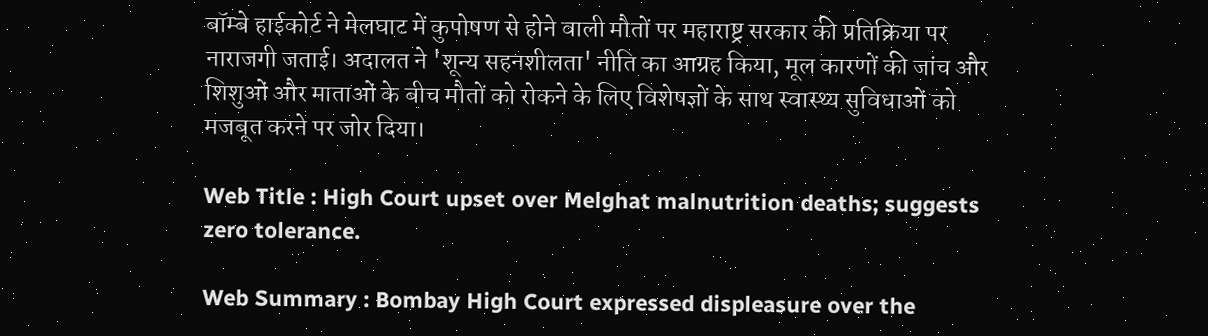बॉम्बे हाईकोर्ट ने मेलघाट में कुपोषण से होने वाली मौतों पर महाराष्ट्र सरकार की प्रतिक्रिया पर नाराजगी जताई। अदालत ने 'शून्य सहनशीलता' नीति का आग्रह किया, मूल कारणों की जांच और शिशुओं और माताओं के बीच मौतों को रोकने के लिए विशेषज्ञों के साथ स्वास्थ्य सुविधाओं को मजबूत करने पर जोर दिया।

Web Title : High Court upset over Melghat malnutrition deaths; suggests zero tolerance.

Web Summary : Bombay High Court expressed displeasure over the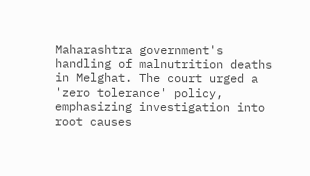Maharashtra government's handling of malnutrition deaths in Melghat. The court urged a 'zero tolerance' policy, emphasizing investigation into root causes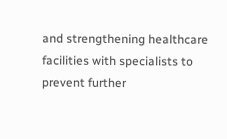and strengthening healthcare facilities with specialists to prevent further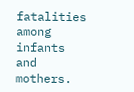fatalities among infants and mothers.